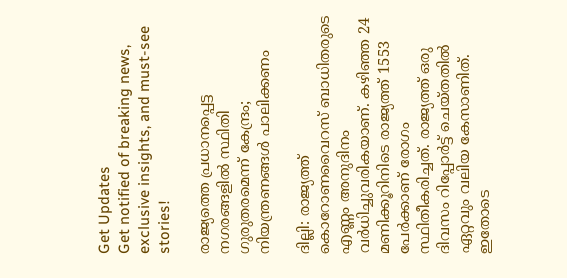Get Updates
Get notified of breaking news, exclusive insights, and must-see stories!

രാജ്യത്തെ പ്രധാനപ്പെട്ട നഗരങ്ങളില്‍ സ്ഥിതി ഗുരുതരമെന്ന് കേന്ദ്രം; നിയന്ത്രണങ്ങള്‍ പാലിക്കണം

ദില്ലി: രാജ്യത്ത് കൊറോണവൈറസ് ബാധിതരുടെ എണ്ണം അനുദിനം വര്‍ധിച്ചുവരികയാണ്. കഴിഞ്ഞ 24 മണിക്കൂറിനിടെ രാജ്യത്ത് 1553 പേര്‍ക്കാണ് രോഗം സ്ഥിതീകരിച്ചത്. രാജ്യത്ത് ഒരു ദിവസം റിപ്പോര്‍ട്ട് ചെയ്തതില്‍ ഏറ്റവും വലിയ കേസാണിത്. ഇതോടെ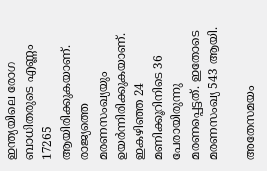ഇന്ത്യയിലെ രോഗ ബാധിതരുടെ എണ്ണം 17265 ആയിരിക്കുകയാണ്.
രാജ്യത്തെ മരണസംഖ്യയും ഉയര്‍ന്നിരിക്കുകയാണ്. ഇകഴിഞ്ഞ 24 മണിക്കൂറിനിടെ 36 പേരായിരുന്നു മരണപ്പെട്ടത്. ഇതോടെ മരണസംഖ്യ 543 ആയി.

അതേസമയം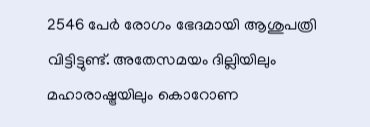2546 പേര്‍ രോഗം ഭേദമായി ആശുപത്രി വിട്ടിട്ടുണ്ട്. അതേസമയം ദില്ലിയിലും മഹാരാഷ്ട്രയിലും കൊറോണ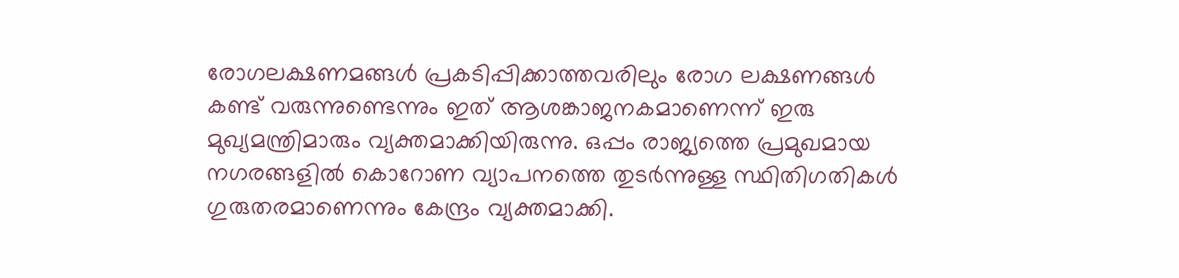രോഗലക്ഷണമങ്ങള്‍ പ്രകടിപ്പിക്കാത്തവരിലും രോഗ ലക്ഷണങ്ങള്‍ കണ്ട് വരുന്നുണ്ടെന്നും ഇത് ആശങ്കാജനകമാണെന്ന് ഇരു മുഖ്യമന്ത്രിമാരും വ്യക്തമാക്കിയിരുന്നു. ഒപ്പം രാജ്യത്തെ പ്രമുഖമായ നഗരങ്ങളില്‍ കൊറോണ വ്യാപനത്തെ തുടര്‍ന്നുള്ള സ്ഥിതിഗതികള്‍ ഗുരുതരമാണെന്നും കേന്ദ്രം വ്യക്തമാക്കി.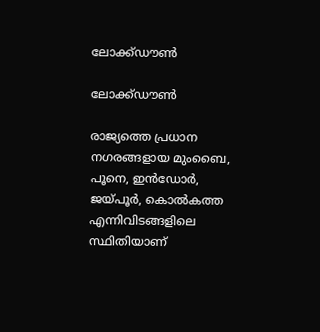ലോക്ക്ഡൗണ്‍

ലോക്ക്ഡൗണ്‍

രാജ്യത്തെ പ്രധാന നഗരങ്ങളായ മുംബൈ, പൂനെ, ഇന്‍ഡോര്‍, ജയ്പൂര്‍, കൊല്‍കത്ത എന്നിവിടങ്ങളിലെ സ്ഥിതിയാണ്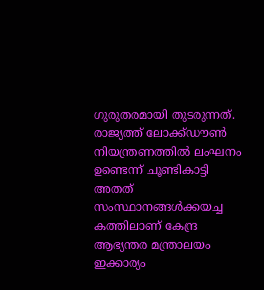ഗുരുതരമായി തുടരുന്നത്. രാജ്യത്ത് ലോക്ക്ഡൗണ്‍ നിയന്ത്രണത്തില്‍ ലംഘനം ഉണ്ടെന്ന് ചൂണ്ടികാട്ടി അതത് സംസ്ഥാനങ്ങള്‍ക്കയച്ച കത്തിലാണ് കേന്ദ്ര ആഭ്യന്തര മന്ത്രാലയം ഇക്കാര്യം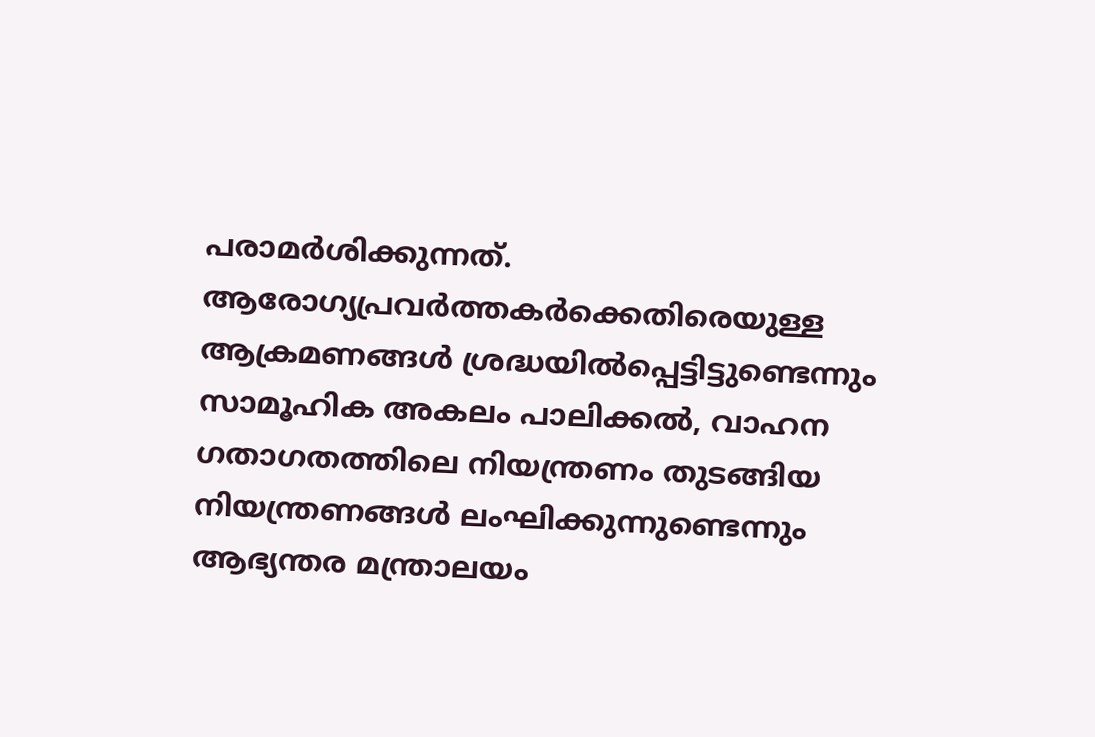പരാമര്‍ശിക്കുന്നത്. ആരോഗ്യപ്രവര്‍ത്തകര്‍ക്കെതിരെയുള്ള ആക്രമണങ്ങള്‍ ശ്രദ്ധയില്‍പ്പെട്ടിട്ടുണ്ടെന്നും സാമൂഹിക അകലം പാലിക്കല്‍, വാഹന ഗതാഗതത്തിലെ നിയന്ത്രണം തുടങ്ങിയ നിയന്ത്രണങ്ങള്‍ ലംഘിക്കുന്നുണ്ടെന്നും ആഭ്യന്തര മന്ത്രാലയം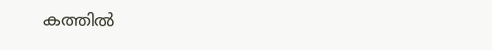കത്തില്‍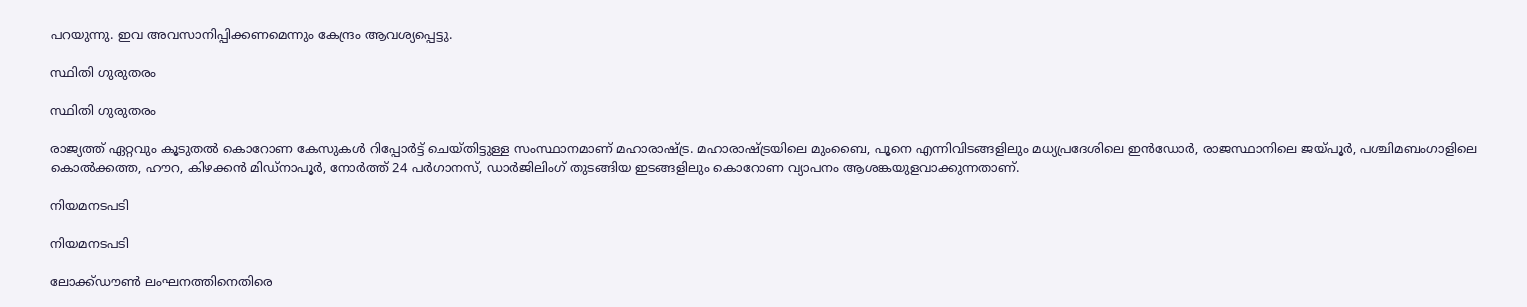പറയുന്നു. ഇവ അവസാനിപ്പിക്കണമെന്നും കേന്ദ്രം ആവശ്യപ്പെട്ടു.

സ്ഥിതി ഗുരുതരം

സ്ഥിതി ഗുരുതരം

രാജ്യത്ത് ഏറ്റവും കൂടുതല്‍ കൊറോണ കേസുകള്‍ റിപ്പോര്‍ട്ട് ചെയ്തിട്ടുള്ള സംസ്ഥാനമാണ് മഹാരാഷ്ട്ര. മഹാരാഷ്ട്രയിലെ മുംബൈ, പൂനെ എന്നിവിടങ്ങളിലും മധ്യപ്രദേശിലെ ഇന്‍ഡോര്‍, രാജസ്ഥാനിലെ ജയ്പൂര്‍, പശ്ചിമബംഗാളിലെ കൊല്‍ക്കത്ത, ഹൗറ, കിഴക്കന്‍ മിഡ്‌നാപൂര്‍, നോര്‍ത്ത് 24 പര്‍ഗാനസ്, ഡാര്‍ജിലിംഗ് തുടങ്ങിയ ഇടങ്ങളിലും കൊറോണ വ്യാപനം ആശങ്കയുളവാക്കുന്നതാണ്.

നിയമനടപടി

നിയമനടപടി

ലോക്ക്ഡൗണ്‍ ലംഘനത്തിനെതിരെ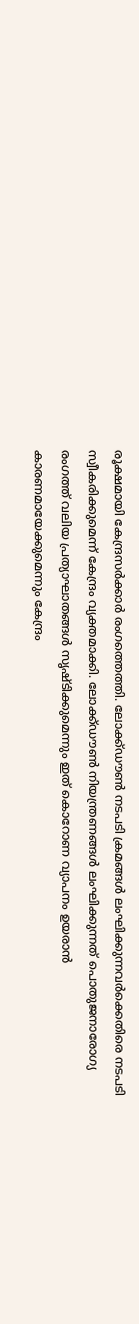രൂക്ഷമായി കേന്ദ്രസര്‍ക്കാര്‍ രംഗത്തെത്തി. ലോക്ക്ഡൗണ്‍ നടപടി ക്രമങ്ങള്‍ ലംഘിക്കുന്നവര്‍ക്കെതിരെ നടപടി സ്വീകരിക്കുമെന്ന് കേന്ദ്രം വ്യക്തമാക്കി. ലോക്ക്ഡൗണ്‍ നിയന്ത്രണങ്ങള്‍ ലംഘിക്കുന്നത് പൊതുജനാരോഗ്യ രംഗത്ത് വലിയ പ്രത്യാഘാതങ്ങള്‍ സൃഷ്ടിക്കുമെന്നും ഇത് കൊറോണ വ്യാപനം ഉയരാന്‍ കാരണമായേക്കുമെന്നും കേന്ദ്രം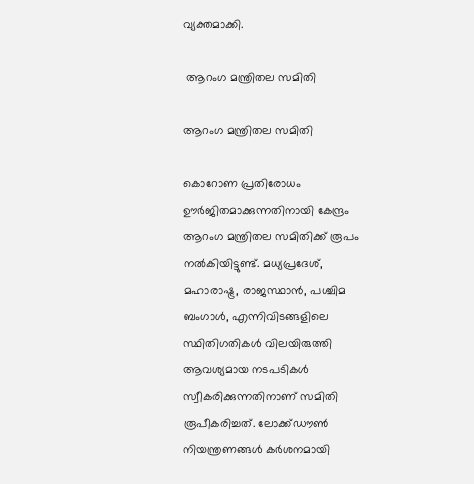വ്യക്തമാക്കി.

 ആറംഗ മന്ത്രിതല സമിതി

ആറംഗ മന്ത്രിതല സമിതി

കൊറോണ പ്രതിരോധം ഊര്‍ജിതമാക്കുന്നതിനായി കേന്ദ്രം ആറംഗ മന്ത്രിതല സമിതിക്ക് രൂപം നല്‍കിയിട്ടുണ്ട്. മധ്യപ്രദേശ്, മഹാരാഷ്ട്ര, രാജസ്ഥാന്‍, പശ്ചിമ ബംഗാള്‍, എന്നിവിടങ്ങളിലെ സ്ഥിതിഗതികള്‍ വിലയിരുത്തി ആവശ്യമായ നടപടികള്‍ സ്വീകരിക്കുന്നതിനാണ് സമിതി രൂപീകരിച്ചത്. ലോക്ക്ഡൗണ്‍ നിയന്ത്രണങ്ങള്‍ കര്‍ശനമായി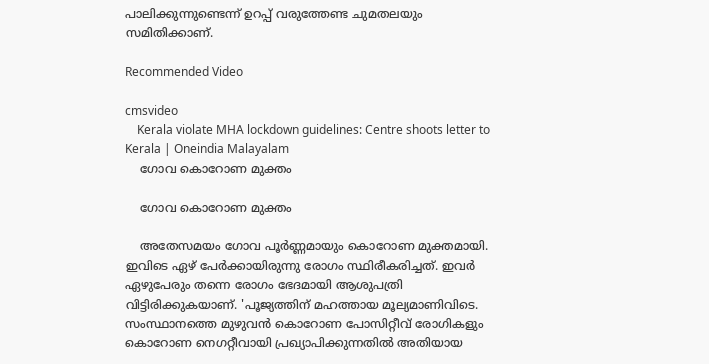പാലിക്കുന്നുണ്ടെന്ന് ഉറപ്പ് വരുത്തേണ്ട ചുമതലയും സമിതിക്കാണ്.

Recommended Video

cmsvideo
    Kerala violate MHA lockdown guidelines: Centre shoots letter to Kerala | Oneindia Malayalam
    ഗോവ കൊറോണ മുക്തം

    ഗോവ കൊറോണ മുക്തം

    അതേസമയം ഗോവ പൂര്‍ണ്ണമായും കൊറോണ മുക്തമായി. ഇവിടെ ഏഴ് പേര്‍ക്കായിരുന്നു രോഗം സ്ഥിരീകരിച്ചത്. ഇവര്‍ ഏഴുപേരും തന്നെ രോഗം ഭേദമായി ആശുപത്രി വിട്ടിരിക്കുകയാണ്. 'പൂജ്യത്തിന് മഹത്തായ മൂല്യമാണിവിടെ. സംസ്ഥാനത്തെ മുഴുവന്‍ കൊറോണ പോസിറ്റീവ് രോഗികളും കൊറോണ നെഗറ്റീവായി പ്രഖ്യാപിക്കുന്നതില്‍ അതിയായ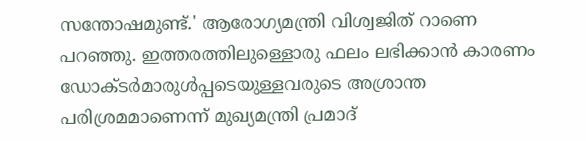സന്തോഷമുണ്ട്.' ആരോഗ്യമന്ത്രി വിശ്വജിത് റാണെ പറഞ്ഞു. ഇത്തരത്തിലുള്ളൊരു ഫലം ലഭിക്കാന്‍ കാരണം ഡോക്ടര്‍മാരുള്‍പ്പടെയുള്ളവരുടെ അശ്രാന്ത പരിശ്രമമാണെന്ന് മുഖ്യമന്ത്രി പ്രമാദ്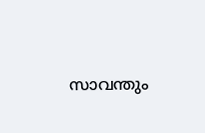സാവന്തും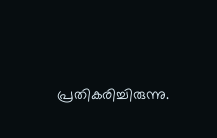പ്രതികരിച്ചിരുന്നു.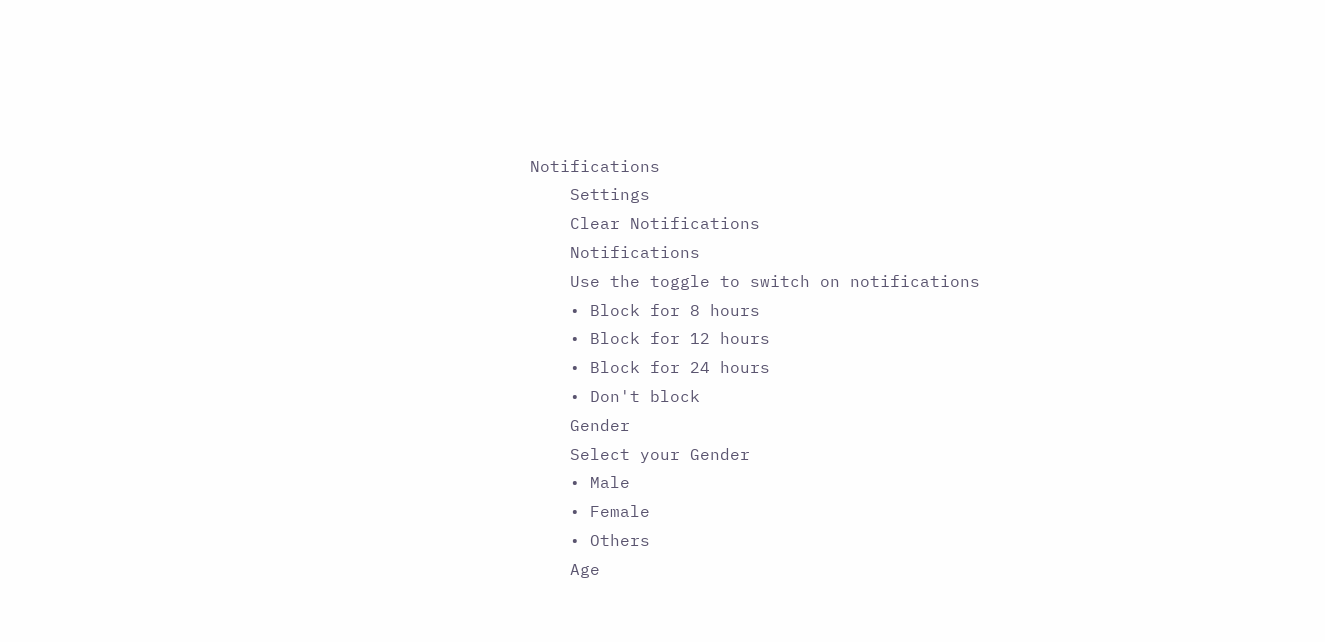Notifications
    Settings
    Clear Notifications
    Notifications
    Use the toggle to switch on notifications
    • Block for 8 hours
    • Block for 12 hours
    • Block for 24 hours
    • Don't block
    Gender
    Select your Gender
    • Male
    • Female
    • Others
    Age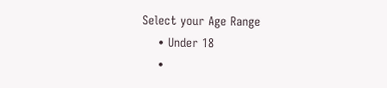Select your Age Range
    • Under 18
    •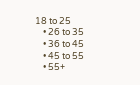18 to 25
    • 26 to 35
    • 36 to 45
    • 45 to 55
    • 55+